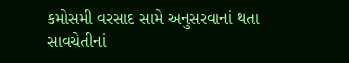કમોસમી વરસાદ સામે અનુસરવાનાં થતા સાવચેતીનાં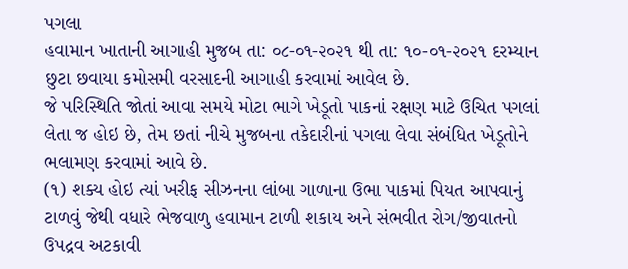પગલા
હવામાન ખાતાની આગાહી મુજબ તા: ૦૮-૦૧-૨૦૨૧ થી તા: ૧૦-૦૧-૨૦૨૧ દરમ્યાન છુટા છવાયા કમોસમી વરસાદની આગાહી કરવામાં આવેલ છે.
જે પરિસ્થિતિ જોતાં આવા સમયે મોટા ભાગે ખેડૂતો પાકનાં રક્ષણ માટે ઉચિત પગલાં લેતા જ હોઇ છે, તેમ છતાં નીચે મુજબના તકેદારીનાં પગલા લેવા સંબંધિત ખેડૂતોને ભલામણ કરવામાં આવે છે.
(૧) શક્ય હોઇ ત્યાં ખરીફ સીઝનના લાંબા ગાળાના ઉભા પાકમાં પિયત આપવાનું ટાળવું જેથી વધારે ભેજવાળુ હવામાન ટાળી શકાય અને સંભવીત રોગ/જીવાતનો ઉપદ્રવ અટકાવી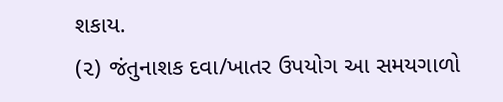શકાય.
(૨) જંતુનાશક દવા/ખાતર ઉપયોગ આ સમયગાળો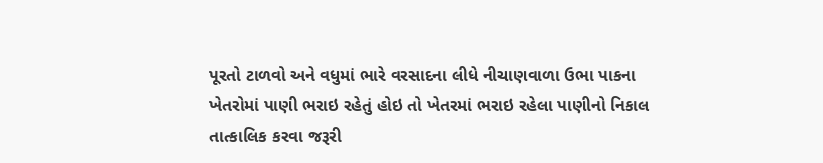પૂરતો ટાળવો અને વધુમાં ભારે વરસાદના લીધે નીચાણવાળા ઉભા પાકના ખેતરોમાં પાણી ભરાઇ રહેતું હોઇ તો ખેતરમાં ભરાઇ રહેલા પાણીનો નિકાલ તાત્કાલિક કરવા જરૂરી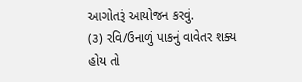આગોતરૂં આયોજન કરવું.
(૩) રવિ/ઉનાળું પાકનું વાવેતર શક્ય હોય તો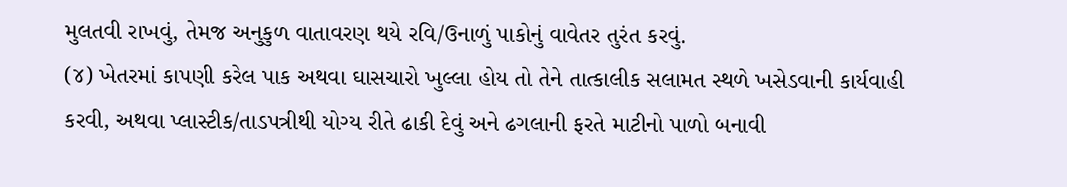મુલતવી રાખવું, તેમજ અનુકુળ વાતાવરણ થયે રવિ/ઉનાળું પાકોનું વાવેતર તુરંત કરવું.
(૪) ખેતરમાં કાપણી કરેલ પાક અથવા ઘાસચારો ખુલ્લા હોય તો તેને તાત્કાલીક સલામત સ્થળે ખસેડવાની કાર્યવાહી કરવી, અથવા પ્લાસ્ટીક/તાડપત્રીથી યોગ્ય રીતે ઢાકી દેવું અને ઢગલાની ફરતે માટીનો પાળો બનાવી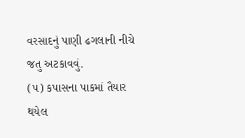વરસાદનું પાણી ઢગલાની નીચે જતુ અટકાવવું.
(૫) કપાસના પાકમાં તૈયાર થયેલ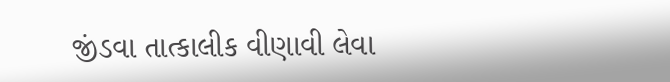જીંડવા તાત્કાલીક વીણાવી લેવા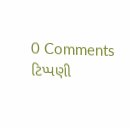0 Comments
ટિપ્પણી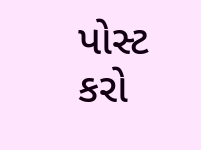પોસ્ટ કરો